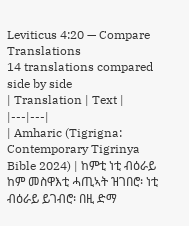Leviticus 4:20 — Compare Translations
14 translations compared side by side
| Translation | Text |
|---|---|
| Amharic (Tigrigna: Contemporary Tigrinya Bible 2024) | ከምቲ ነቲ ብዕራይ ከም መስዋእቲ ሓጢኣት ዝገበሮ፡ ነቲ ብዕራይ ይገብሮ፡ በዚ ድማ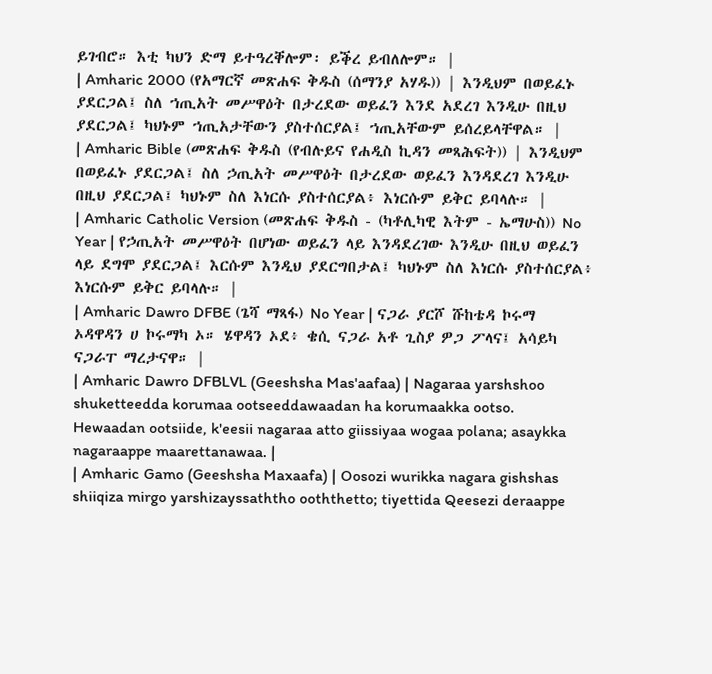ይገብሮ። እቲ ካህን ድማ ይተዓረቐሎም፡ ይቕረ ይብለሎም። |
| Amharic 2000 (የአማርኛ መጽሐፍ ቅዱስ (ሰማንያ አሃዱ)) | እንዲህም በወይፈኑ ያደርጋል፤ ስለ ኀጢአት መሥዋዕት በታረደው ወይፈን እንደ አደረገ እንዲሁ በዚህ ያደርጋል፤ ካህኑም ኀጢአታቸውን ያስተሰርያል፤ ኀጢአቸውም ይሰረይላቸዋል። |
| Amharic Bible (መጽሐፍ ቅዱስ (የብሉይና የሐዲስ ኪዳን መጻሕፍት)) | እንዲህም በወይፈኑ ያደርጋል፤ ስለ ኃጢአት መሥዋዕት በታረደው ወይፈን እንዳደረገ እንዲሁ በዚህ ያደርጋል፤ ካህኑም ስለ እነርሱ ያስተሰርያል፥ እነርሱም ይቅር ይባላሉ። |
| Amharic Catholic Version (መጽሐፍ ቅዱስ - (ካቶሊካዊ እትም - ኤማሁስ)) No Year | የኃጢአት መሥዋዕት በሆነው ወይፈን ላይ እንዳደረገው እንዲሁ በዚህ ወይፈን ላይ ደግሞ ያደርጋል፤ እርሱም እንዲህ ያደርግበታል፤ ካህኑም ስለ እነርሱ ያስተሰርያል፥ እነርሱም ይቅር ይባላሉ። |
| Amharic Dawro DFBE (ጌሻ ማጻፋ) No Year | ናጋራ ያርሾ ሹከቴዳ ኮሩማ ኦዳዋዳን ሀ ኮሩማካ ኦ። ሄዋዳን ኦደ፥ ቄሲ ናጋራ አቶ ጊስያ ዎጋ ፖላና፤ አሳይካ ናጋራፐ ማረታናዋ። |
| Amharic Dawro DFBLVL (Geeshsha Mas'aafaa) | Nagaraa yarshshoo shuketteedda korumaa ootseeddawaadan ha korumaakka ootso. Hewaadan ootsiide, k'eesii nagaraa atto giissiyaa wogaa polana; asaykka nagaraappe maarettanawaa. |
| Amharic Gamo (Geeshsha Maxaafa) | Oosozi wurikka nagara gishshas shiiqiza mirgo yarshizayssaththo ooththetto; tiyettida Qeesezi deraappe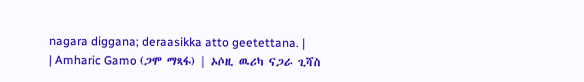nagara diggana; deraasikka atto geetettana. |
| Amharic Gamo (ጋሞ ማጻፋ) | ኦሶዚ ዉሪካ ናጋራ ጊሻስ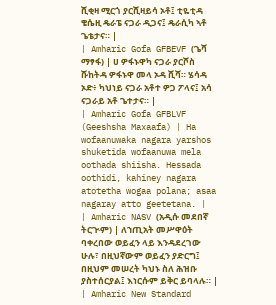ሺቂዛ ሚርጎ ያርሺዛይሳ ኦቶ፤ ቲዬቲዳ ቄሴዚ ዴራፔ ናጋራ ዲጋና፤ ዴራሲካ ኣቶ ጌቴታና። |
| Amharic Gofa GFBEVF (ጌሻ ማፃፋ) | ሀ ዎፋኑዋካ ናጋራ ያርሾስ ሹከትዳ ዎፋኑዋ መላ ኦዳ ሺሻ። ሄሳዳ ኦድ፥ ካህነይ ናጋራ አቶተ ዎጋ ፖላና፤ አሳ ናጋራይ አቶ ጌተታና። |
| Amharic Gofa GFBLVF (Geeshsha Maxaafa) | Ha wofaanuwaka nagara yarshos shuketida wofaanuwa mela oothada shiisha. Hessada oothidi, kahiney nagara atotetha wogaa polana; asaa nagaray atto geetetana. |
| Amharic NASV (አዲሱ መደበኛ ትርጒም) | ለኀጢአት መሥዋዕት ባቀረበው ወይፈን ላይ እንዳደረገው ሁሉ፣ በዚህኛውም ወይፈን ያድርግ፤ በዚህም መሠረት ካህኑ ስለ ሕዝቡ ያስተሰርያል፤ እነርሱም ይቅር ይባላሉ። |
| Amharic New Standard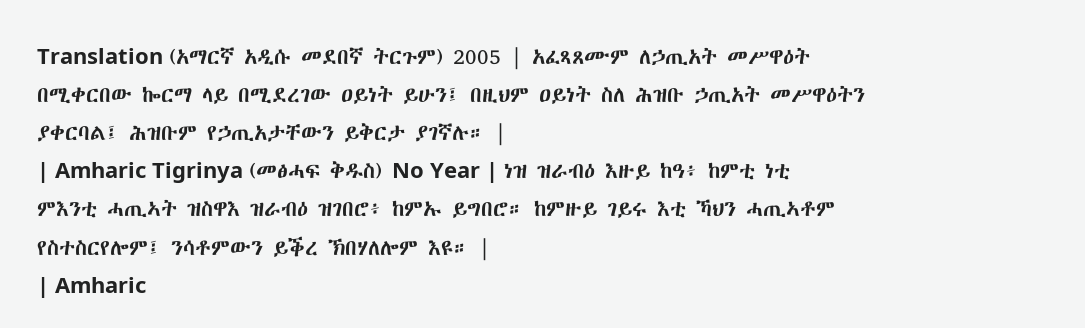Translation (አማርኛ አዲሱ መደበኛ ትርጉም) 2005 | አፈጻጸሙም ለኃጢአት መሥዋዕት በሚቀርበው ኰርማ ላይ በሚደረገው ዐይነት ይሁን፤ በዚህም ዐይነት ስለ ሕዝቡ ኃጢአት መሥዋዕትን ያቀርባል፤ ሕዝቡም የኃጢአታቸውን ይቅርታ ያገኛሉ። |
| Amharic Tigrinya (መፅሓፍ ቅዱስ) No Year | ነዝ ዝራብዕ እዙይ ከዓ፥ ከምቲ ነቲ ምእንቲ ሓጢኣት ዝስዋእ ዝራብዕ ዝገበሮ፥ ከምኡ ይግበሮ። ከምዙይ ገይሩ እቲ ኻህን ሓጢኣቶም የስተስርየሎም፤ ንሳቶምውን ይቕረ ኽበሃለሎም እዩ። |
| Amharic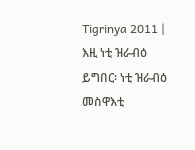Tigrinya 2011 | እዚ ነቲ ዝራብዕ ይግበር፡ ነቲ ዝራብዕ መስዋእቲ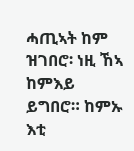ሓጢኣት ከም ዝገበሮ፡ ነዚ ኸኣ ከምእይ ይግበሮ። ከምኡ እቲ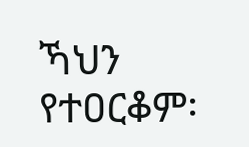ኻህን የተዐርቆም፡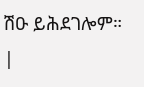ሽዑ ይሕደገሎም። |